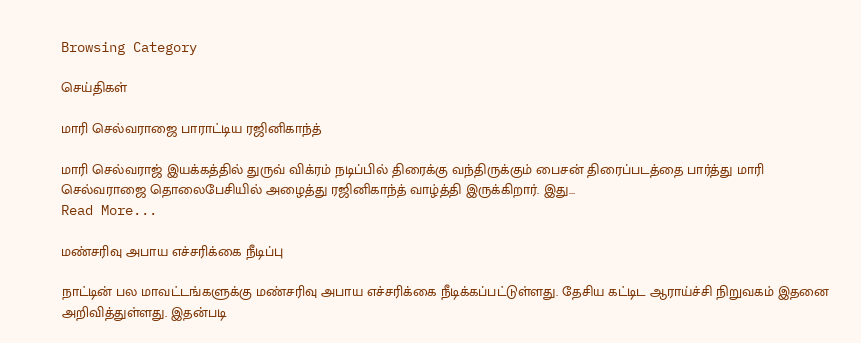Browsing Category

செய்திகள்

மாரி செல்வராஜை பாராட்டிய ரஜினிகாந்த்

மாரி செல்வராஜ் இயக்கத்தில் துருவ் விக்ரம் நடிப்பில் திரைக்கு வந்திருக்கும் பைசன் திரைப்படத்தை பார்த்து மாரி செல்வராஜை தொலைபேசியில் அழைத்து ரஜினிகாந்த் வாழ்த்தி இருக்கிறார். இது…
Read More...

மண்சரிவு அபாய எச்சரிக்கை நீடிப்பு

நாட்டின் பல மாவட்டங்களுக்கு மண்சரிவு அபாய எச்சரிக்கை நீடிக்கப்பட்டுள்ளது. தேசிய கட்டிட ஆராய்ச்சி நிறுவகம் இதனை அறிவித்துள்ளது. இதன்படி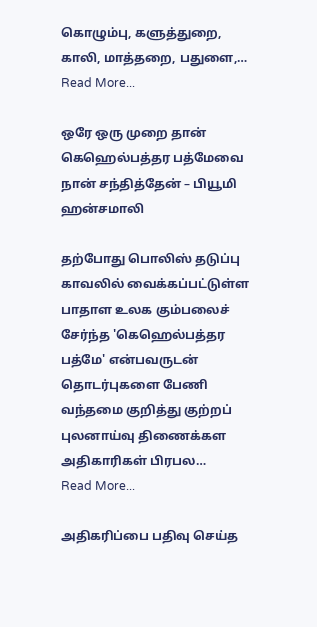கொழும்பு, களுத்துறை, காலி, மாத்தறை, பதுளை,…
Read More...

ஒரே ஒரு முறை தான் கெஹெல்பத்தர பத்மேவை நான் சந்தித்தேன் – பியூமி ஹன்சமாலி

தற்போது பொலிஸ் தடுப்பு காவலில் வைக்கப்பட்டுள்ள பாதாள உலக கும்பலைச் சேர்ந்த 'கெஹெல்பத்தர பத்மே' என்பவருடன் தொடர்புகளை பேணி வந்தமை குறித்து குற்றப் புலனாய்வு திணைக்கள அதிகாரிகள் பிரபல…
Read More...

அதிகரிப்பை பதிவு செய்த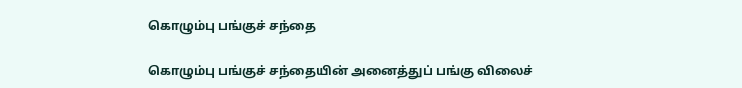கொழும்பு பங்குச் சந்தை

கொழும்பு பங்குச் சந்தையின் அனைத்துப் பங்கு விலைச்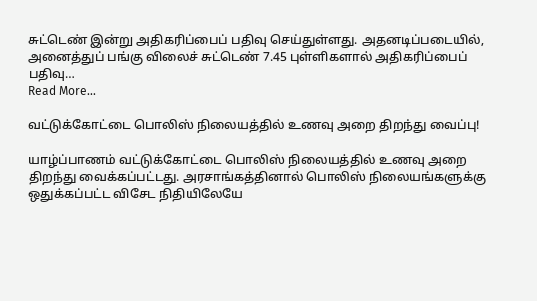சுட்டெண் இன்று அதிகரிப்பைப் பதிவு செய்துள்ளது. அதனடிப்படையில், அனைத்துப் பங்கு விலைச் சுட்டெண் 7.45 புள்ளிகளால் அதிகரிப்பைப் பதிவு…
Read More...

வட்டுக்கோட்டை பொலிஸ் நிலையத்தில் உணவு அறை திறந்து வைப்பு!

யாழ்ப்பாணம் வட்டுக்கோட்டை பொலிஸ் நிலையத்தில் உணவு அறை  திறந்து வைக்கப்பட்டது. அரசாங்கத்தினால் பொலிஸ் நிலையங்களுக்கு ஒதுக்கப்பட்ட விசேட நிதியிலேயே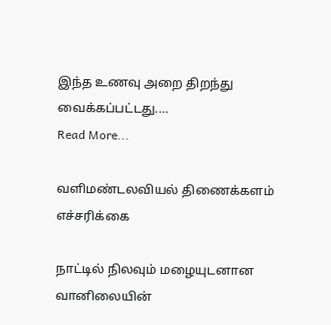இந்த உணவு அறை திறந்து வைக்கப்பட்டது.…
Read More...

வளிமண்டலவியல் திணைக்களம் எச்சரிக்கை

நாட்டில் நிலவும் மழையுடனான வானிலையின்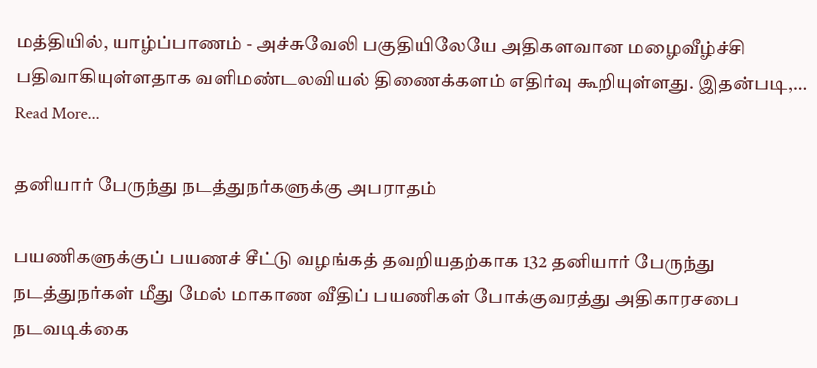மத்தியில், யாழ்ப்பாணம் - அச்சுவேலி பகுதியிலேயே அதிகளவான மழைவீழ்ச்சி பதிவாகியுள்ளதாக வளிமண்டலவியல் திணைக்களம் எதிர்வு கூறியுள்ளது. இதன்படி,…
Read More...

தனியார் பேருந்து நடத்துநர்களுக்கு அபராதம்

பயணிகளுக்குப் பயணச் சீட்டு வழங்கத் தவறியதற்காக 132 தனியார் பேருந்து நடத்துநர்கள் மீது மேல் மாகாண வீதிப் பயணிகள் போக்குவரத்து அதிகாரசபை நடவடிக்கை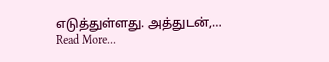எடுத்துள்ளது. அத்துடன்,…
Read More...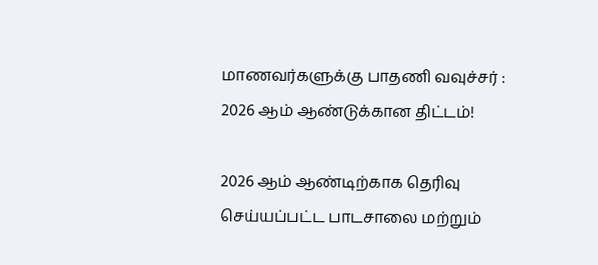மாணவர்களுக்கு பாதணி வவுச்சர் : 2026 ஆம் ஆண்டுக்கான திட்டம்!

2026 ஆம் ஆண்டிற்காக தெரிவு செய்யப்பட்ட பாடசாலை மற்றும்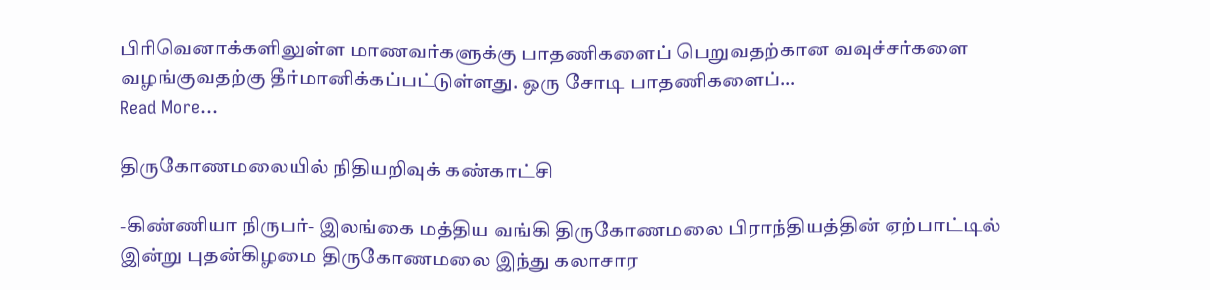பிரிவெனாக்களிலுள்ள மாணவர்களுக்கு பாதணிகளைப் பெறுவதற்கான வவுச்சர்களை வழங்குவதற்கு தீர்மானிக்கப்பட்டுள்ளது. ஒரு சோடி பாதணிகளைப்…
Read More...

திருகோணமலையில் நிதியறிவுக் கண்காட்சி

-கிண்ணியா நிருபர்- இலங்கை மத்திய வங்கி திருகோணமலை பிராந்தியத்தின் ஏற்பாட்டில் இன்று புதன்கிழமை திருகோணமலை இந்து கலாசார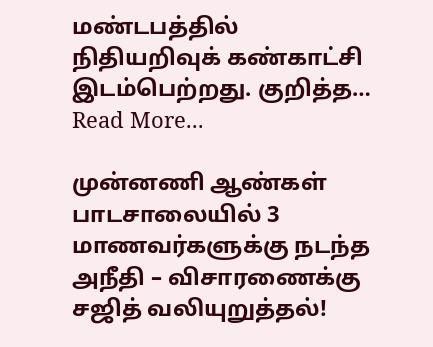மண்டபத்தில் நிதியறிவுக் கண்காட்சி இடம்பெற்றது. குறித்த…
Read More...

முன்னணி ஆண்கள் பாடசாலையில் 3 மாணவர்களுக்கு நடந்த அநீதி – விசாரணைக்கு சஜித் வலியுறுத்தல்!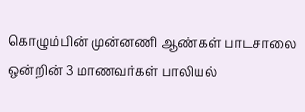கொழும்பின் முன்னணி ஆண்கள் பாடசாலை ஒன்றின் 3 மாணவர்கள் பாலியல்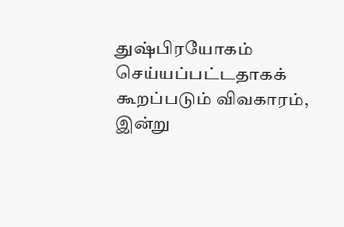துஷ்பிரயோகம் செய்யப்பட்டதாகக் கூறப்படும் விவகாரம், இன்று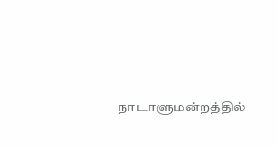நாடாளுமன்றத்தில்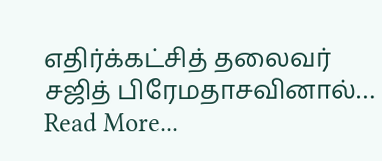எதிர்க்கட்சித் தலைவர் சஜித் பிரேமதாசவினால்…
Read More...